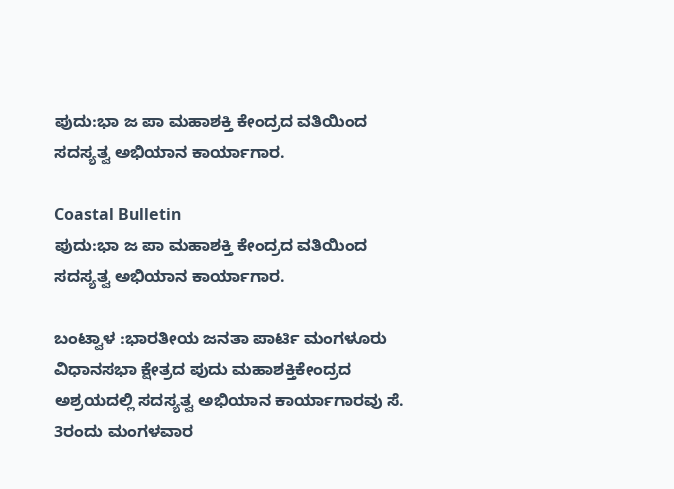ಪುದು:ಭಾ ಜ ಪಾ ಮಹಾಶಕ್ತಿ ಕೇಂದ್ರದ ವತಿಯಿಂದ ಸದಸ್ಯತ್ವ ಅಭಿಯಾನ ಕಾರ್ಯಾಗಾರ.

Coastal Bulletin
ಪುದು:ಭಾ ಜ ಪಾ ಮಹಾಶಕ್ತಿ ಕೇಂದ್ರದ ವತಿಯಿಂದ ಸದಸ್ಯತ್ವ ಅಭಿಯಾನ ಕಾರ್ಯಾಗಾರ.

ಬಂಟ್ವಾಳ :ಭಾರತೀಯ ಜನತಾ ಪಾರ್ಟಿ ಮಂಗಳೂರು ವಿಧಾನಸಭಾ ಕ್ಷೇತ್ರದ ಪುದು ಮಹಾಶಕ್ತಿಕೇಂದ್ರದ ಅಶ್ರಯದಲ್ಲಿ ಸದಸ್ಯತ್ವ ಅಭಿಯಾನ‌ ಕಾರ್ಯಾಗಾರವು ಸೆ. 3ರಂದು ಮಂಗಳವಾರ‌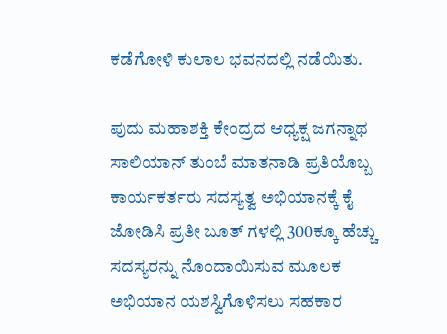ಕಡೆಗೋಳಿ ಕುಲಾಲ ಭವನದಲ್ಲಿ ನಡೆಯಿತು.

ಪುದು ಮಹಾಶಕ್ತಿ ಕೇಂದ್ರದ ಆಧ್ಯಕ್ಷ ಜಗನ್ನಾಥ ಸಾಲಿಯಾನ್ ತುಂಬೆ ಮಾತನಾಡಿ‌ ಪ್ರತಿಯೊಬ್ಬ ಕಾರ್ಯಕರ್ತರು ಸದಸ್ಯತ್ವ ಅಭಿಯಾನಕ್ಕೆ‌ ಕೈ ಜೋಡಿಸಿ ಪ್ರತೀ ಬೂತ್ ಗಳಲ್ಲಿ 300ಕ್ಕೂ ಹೆಚ್ಚು ಸದಸ್ಯರನ್ನು‌ ನೊಂದಾಯಿಸುವ ಮೂಲಕ‌ ಅಭಿಯಾನ ಯಶಸ್ವಿಗೊಳಿಸಲು ಸಹಕಾರ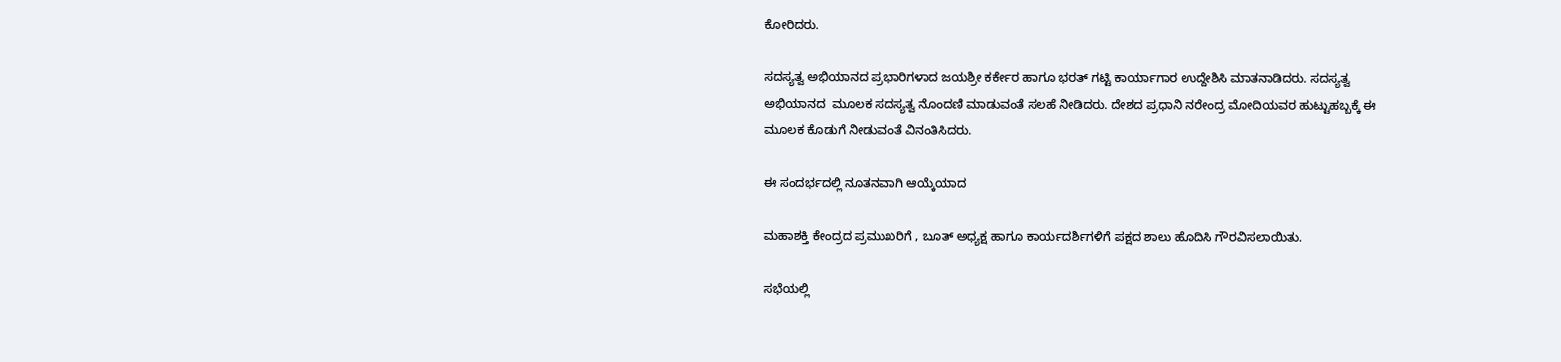ಕೋರಿದರು.

ಸದಸ್ಯತ್ವ ಅಭಿಯಾನದ ಪ್ರಭಾರಿಗಳಾದ ಜಯಶ್ರೀ ಕರ್ಕೇರ ಹಾಗೂ‌ ಭರತ್ ಗಟ್ಟಿ‌ ಕಾರ್ಯಾಗಾರ ಉದ್ದೇಶಿಸಿ ಮಾತನಾಡಿದರು. ಸದಸ್ಯತ್ವ ಅಭಿಯಾನದ‌  ಮೂಲಕ ಸದಸ್ಯತ್ವ ನೊಂದಣಿ‌ ಮಾಡುವಂತೆ ಸಲಹೆ‌‌ ನೀಡಿದರು. ದೇಶದ ಪ್ರಧಾನಿ ನರೇಂದ್ರ ಮೋದಿಯವರ ಹುಟ್ಟುಹಬ್ಬಕ್ಕೆ ಈ‌ ಮೂಲಕ ಕೊಡುಗೆ ನೀಡುವಂತೆ ವಿನಂತಿಸಿದರು.

ಈ ಸಂದರ್ಭದಲ್ಲಿ ನೂತನವಾಗಿ‌ ಆಯ್ಕೆಯಾದ

ಮಹಾಶಕ್ತಿ ಕೇಂದ್ರದ ಪ್ರಮುಖರಿಗೆ , ಬೂತ್ ಅಧ್ಯಕ್ಷ ಹಾಗೂ ಕಾರ್ಯದರ್ಶಿಗಳಿಗೆ ಪಕ್ಷದ ಶಾಲು ಹೊದಿಸಿ ಗೌರವಿಸಲಾಯಿತು.

ಸಭೆಯಲ್ಲಿ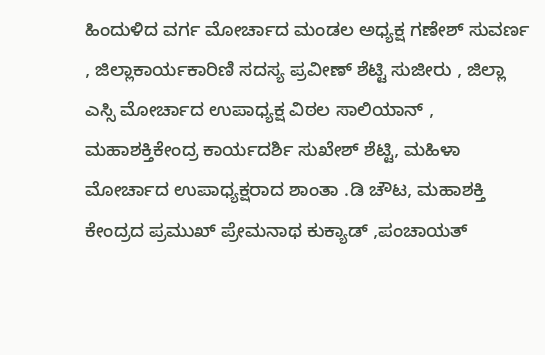ಹಿಂದುಳಿದ‌ ವರ್ಗ ಮೋರ್ಚಾದ‌ ಮಂಡಲ ಅಧ್ಯಕ್ಷ ಗಣೇಶ್ ಸುವರ್ಣ , ಜಿಲ್ಲಾಕಾರ್ಯಕಾರಿಣಿ‌ ಸದಸ್ಯ ಪ್ರವೀಣ್ ಶೆಟ್ಟಿ‌ ಸುಜೀರು , ಜಿಲ್ಲಾ ಎಸ್ಸಿ ಮೋರ್ಚಾದ ಉಪಾಧ್ಯಕ್ಷ ವಿಠಲ ಸಾಲಿಯಾನ್ , ಮಹಾಶಕ್ತಿ‌ಕೇಂದ್ರ ಕಾರ್ಯದರ್ಶಿ‌ ಸುಖೇಶ್ ಶೆಟ್ಟಿ, ಮಹಿಳಾ ಮೋರ್ಚಾದ ಉಪಾಧ್ಯಕ್ಷರಾದ ಶಾಂತಾ .ಡಿ ಚೌಟ, ಮಹಾಶಕ್ತಿ ಕೇಂದ್ರದ ಪ್ರಮುಖ್ ಪ್ರೇಮನಾಥ ಕುಕ್ಯಾಡ್ ,ಪಂಚಾಯತ್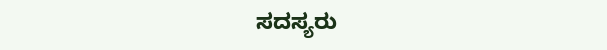ಸದಸ್ಯರು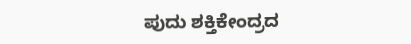ಪುದು ಶಕ್ತಿಕೇಂದ್ರದ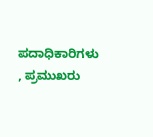ಪದಾಧಿಕಾರಿಗಳು , ಪ್ರಮುಖರು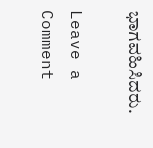ಭಾಗವಹಿಸಿದರು.

Leave a Comment